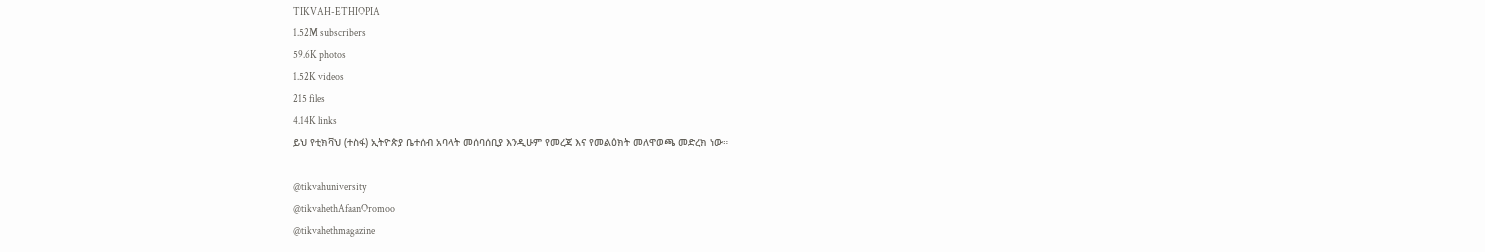TIKVAH-ETHIOPIA
1.52M subscribers
59.6K photos
1.52K videos
215 files
4.14K links
ይህ የቲክቫህ (ተስፋ) ኢትዮጵያ ቤተሰብ አባላት መሰባሰቢያ እንዲሁም የመረጃ እና የመልዕክት መለዋወጫ መድረክ ነው።

@tikvahuniversity
@tikvahethAfaanOromoo
@tikvahethmagazine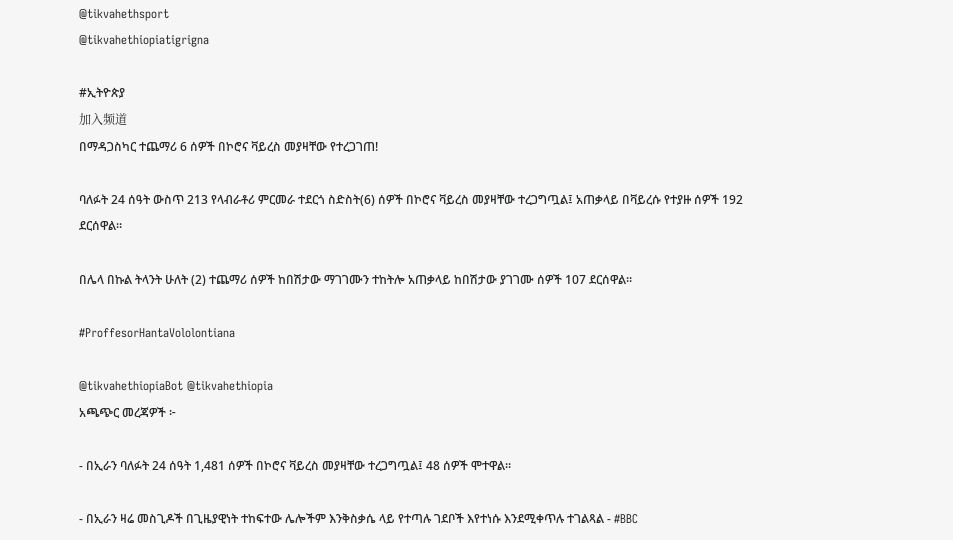@tikvahethsport
@tikvahethiopiatigrigna

#ኢትዮጵያ
加入频道
በማዳጋስካር ተጨማሪ 6 ሰዎች በኮሮና ቫይረስ መያዛቸው የተረጋገጠ!

ባለፉት 24 ሰዓት ውስጥ 213 የላብራቶሪ ምርመራ ተደርጎ ስድስት(6) ሰዎች በኮሮና ቫይረስ መያዛቸው ተረጋግጧል፤ አጠቃላይ በቫይረሱ የተያዙ ሰዎች 192 ደርሰዋል።

በሌላ በኩል ትላንት ሁለት (2) ተጨማሪ ሰዎች ከበሽታው ማገገሙን ተከትሎ አጠቃላይ ከበሽታው ያገገሙ ሰዎች 107 ደርሰዋል።

#ProffesorHantaVololontiana

@tikvahethiopiaBot @tikvahethiopia
አጫጭር መረጃዎች ፦

- በኢራን ባለፉት 24 ሰዓት 1,481 ሰዎች በኮሮና ቫይረስ መያዛቸው ተረጋግጧል፤ 48 ሰዎች ሞተዋል።

- በኢራን ዛሬ መስጊዶች በጊዜያዊነት ተከፍተው ሌሎችም እንቅስቃሴ ላይ የተጣሉ ገደቦች እየተነሱ እንደሚቀጥሉ ተገልጻል - #BBC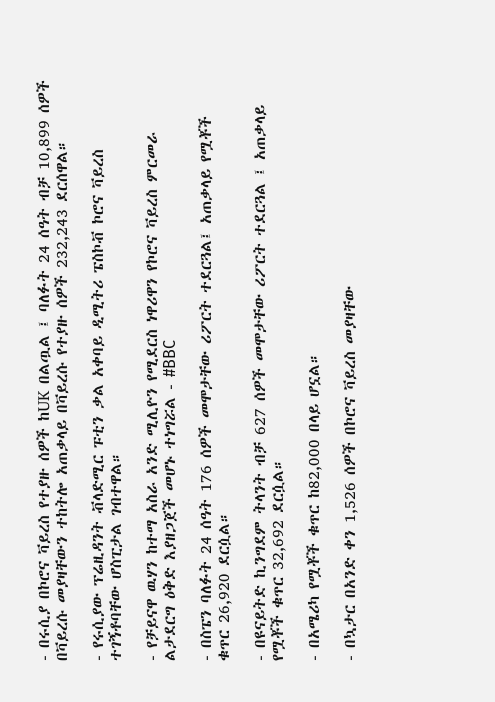- በሩሲያ በኮሮና ቫይረስ የተያዙ ሰዎች ከUK በልጧል ፤ ባለፉት 24 ሰዓት ብቻ 10,899 ሰዎች በቫይረሱ መያዛቸውን ተከትሎ አጠቃላይ በቫይረሱ የተያዙ ሰዎች 232,243 ደርሰዋል።

- የሩሲያው ፕሬዚዳንት ቭላድሚር ፑቲን ቃል አቀባይ ዲሚትሪ ፔስኮቭ ኮሮና ቫይረስ ተገኝቶባቸው ሆስፒታል ገብተዋል።

- የቻይናዋ ዉሃን ከተማ አስራ አንድ ሚሊዮን የሚደርስ ነዋሪዋን የኮሮና ቫይረስ ምርመራ ልታደርግ ዕቅድ እያዘጋጀች መሆኑ ተነግሯል - #BBC

- በስፔን ባለፉት 24 ሰዓት 176 ሰዎች መሞታቸው ሪፖርት ተደርጓል፤ አጠቃላይ የሟቾች ቁጥር 26,920 ደርሷል።

- በዩናይትድ ኪንግደም ትላንት ብቻ 627 ሰዎች መሞታቸው ሪፖርት ተደርጓል ፤ አጠቃላይ የሟቾች ቁጥር 32,692 ደርሷል።

- በአሜሪካ የሟቾች ቁጥር ከ82,000 በላይ ሆኗል።

- በኳታር በአንድ ቀን 1,526 ሰዎች በኮሮና ቫይረስ መያዛቸው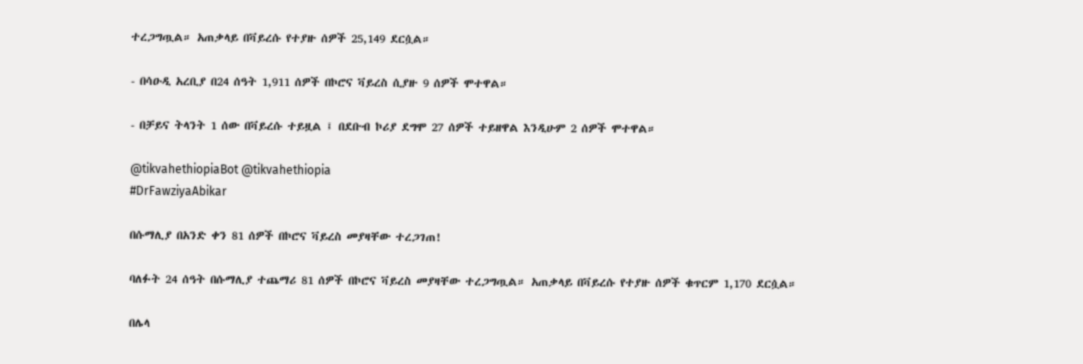ተረጋግጧል። አጠቃላይ በቫይረሱ የተያዙ ሰዎች 25,149 ደርሷል።

- በሳዑዲ አረቢያ በ24 ሰዓት 1,911 ሰዎች በኮሮና ቫይረስ ሲያዙ 9 ሰዎች ሞተዋል።

- በቻይና ትላንት 1 ሰው በቫይረሱ ተይዟል ፤ በደቡብ ኮሪያ ደግሞ 27 ሰዎች ተይዘዋል እንዲሁም 2 ሰዎች ሞተዋል።

@tikvahethiopiaBot @tikvahethiopia
#DrFawziyaAbikar

በሱማሊያ በአንድ ቀን 81 ሰዎች በኮሮና ቫይረስ መያዛቸው ተረጋገጠ!

ባለፉት 24 ሰዓት በሱማሊያ ተጨማሪ 81 ሰዎች በኮሮና ቫይረስ መያዛቸው ተረጋግጧል። አጠቃላይ በቫይረሱ የተያዙ ሰዎች ቁጥርም 1,170 ደርሷል።

በሌላ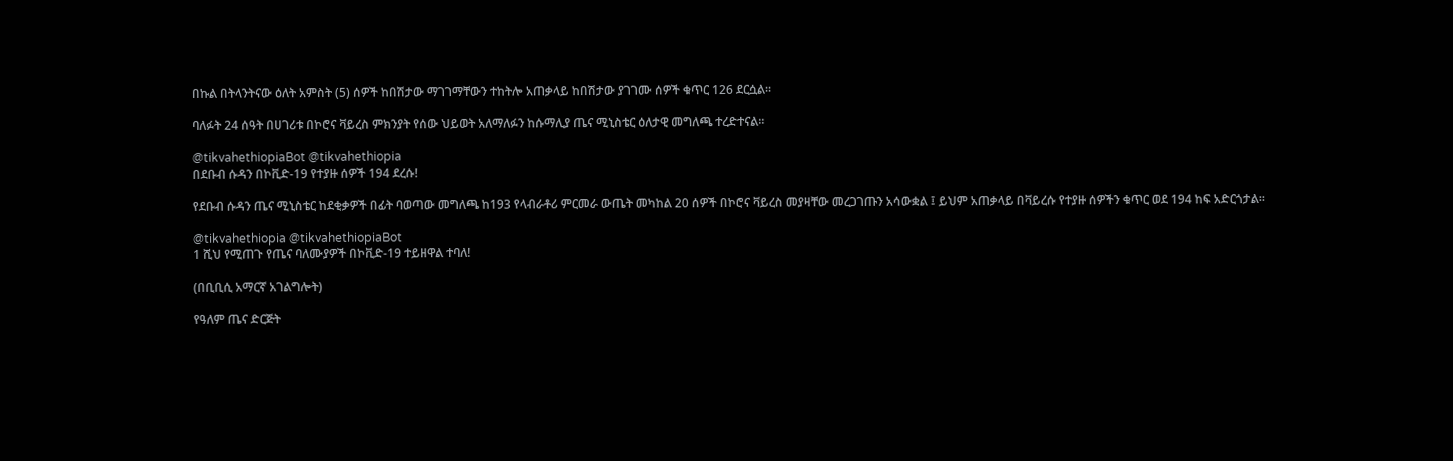በኩል በትላንትናው ዕለት አምስት (5) ሰዎች ከበሽታው ማገገማቸውን ተከትሎ አጠቃላይ ከበሽታው ያገገሙ ሰዎች ቁጥር 126 ደርሷል።

ባለፉት 24 ሰዓት በሀገሪቱ በኮሮና ቫይረስ ምክንያት የሰው ህይወት አለማለፉን ከሱማሊያ ጤና ሚኒስቴር ዕለታዊ መግለጫ ተረድተናል።

@tikvahethiopiaBot @tikvahethiopia
በደቡብ ሱዳን በኮቪድ-19 የተያዙ ሰዎች 194 ደረሱ!

የደቡብ ሱዳን ጤና ሚኒስቴር ከደቂቃዎች በፊት ባወጣው መግለጫ ከ193 የላብራቶሪ ምርመራ ውጤት መካከል 20 ሰዎች በኮሮና ቫይረስ መያዛቸው መረጋገጡን አሳውቋል ፤ ይህም አጠቃላይ በቫይረሱ የተያዙ ሰዎችን ቁጥር ወደ 194 ከፍ አድርጎታል።

@tikvahethiopia @tikvahethiopiaBot
1 ሺህ የሚጠጉ የጤና ባለሙያዎች በኮቪድ-19 ተይዘዋል ተባለ!

(በቢቢሲ አማርኛ አገልግሎት)

የዓለም ጤና ድርጅት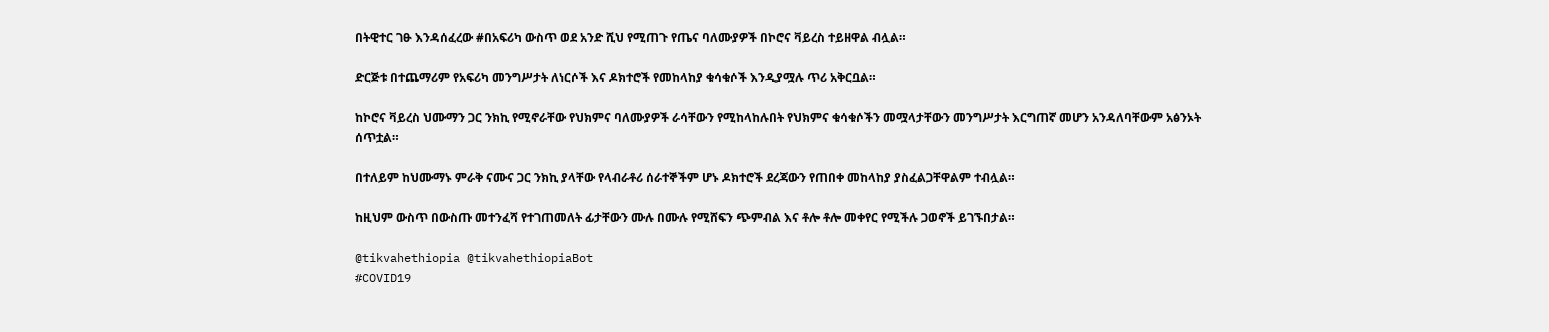በትዊተር ገፁ እንዳሰፈረው #በአፍሪካ ውስጥ ወደ አንድ ሺህ የሚጠጉ የጤና ባለሙያዎች በኮሮና ቫይረስ ተይዘዋል ብሏል።

ድርጅቱ በተጨማሪም የአፍሪካ መንግሥታት ለነርሶች እና ዶክተሮች የመከላከያ ቁሳቁሶች እንዲያሟሉ ጥሪ አቅርቧል።

ከኮሮና ቫይረስ ህሙማን ጋር ንክኪ የሚኖራቸው የህክምና ባለሙያዎች ራሳቸውን የሚከላከሉበት የህክምና ቁሳቁሶችን መሟላታቸውን መንግሥታት እርግጠኛ መሆን አንዳለባቸውም አፅንኦት ሰጥቷል።

በተለይም ከህሙማኑ ምራቅ ናሙና ጋር ንክኪ ያላቸው የላብራቶሪ ሰራተኞችም ሆኑ ዶክተሮች ደረጃውን የጠበቀ መከላከያ ያስፈልጋቸዋልም ተብሏል።

ከዚህም ውስጥ በውስጡ መተንፈሻ የተገጠመለት ፊታቸውን ሙሉ በሙሉ የሚሸፍን ጭምብል እና ቶሎ ቶሎ መቀየር የሚችሉ ጋወኖች ይገኙበታል።

@tikvahethiopia @tikvahethiopiaBot
#COVID19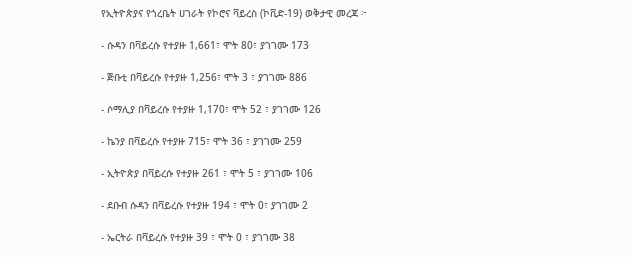የኢትዮጵያና የጎረቤት ሀገራት የኮሮና ቫይረስ (ኮቪድ-19) ወቅታዊ መረጃ ፦

- ሱዳን በቫይረሱ የተያዙ 1,661፣ ሞት 80፣ ያገገሙ 173

- ጅቡቲ በቫይረሱ የተያዙ 1,256፣ ሞት 3 ፣ ያገገሙ 886

- ሶማሊያ በቫይረሱ የተያዙ 1,170፣ ሞት 52 ፣ ያገገሙ 126

- ኬንያ በቫይረሱ የተያዙ 715፣ ሞት 36 ፣ ያገገሙ 259

- ኢትዮጵያ በቫይረሱ የተያዙ 261 ፣ ሞት 5 ፣ ያገገሙ 106

- ደቡብ ሱዳን በቫይረሱ የተያዙ 194 ፣ ሞት 0፣ ያገገሙ 2

- ኤርትራ በቫይረሱ የተያዙ 39 ፣ ሞት 0 ፣ ያገገሙ 38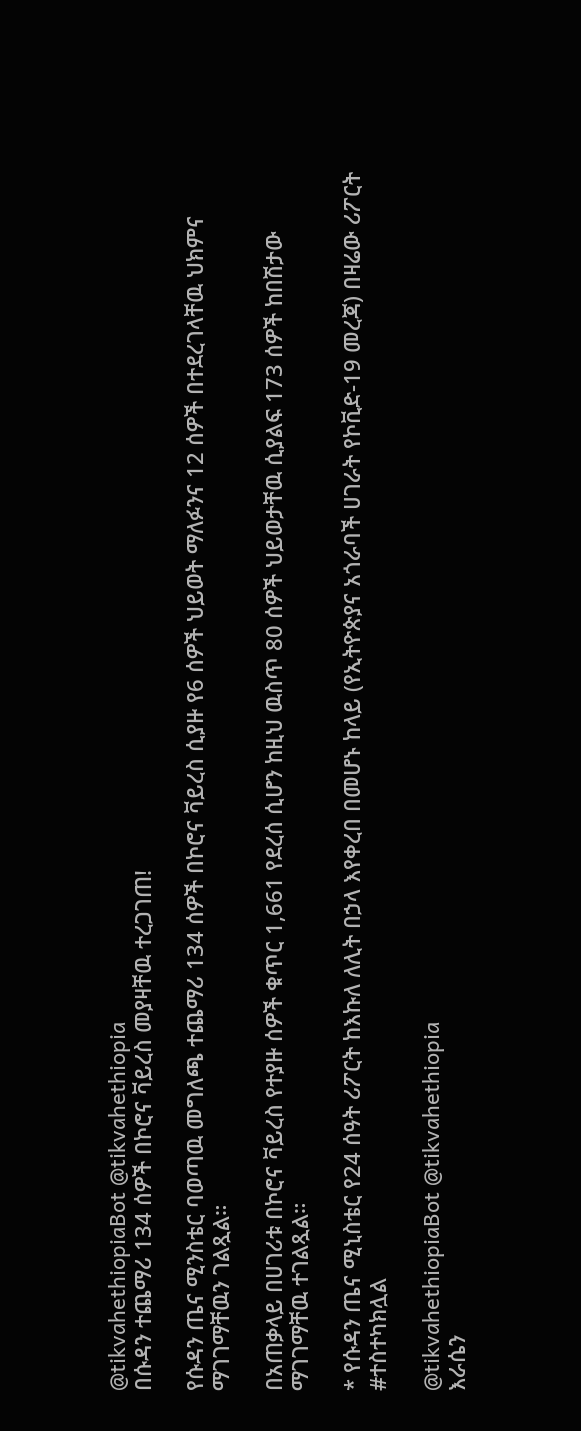@tikvahethiopiaBot @tikvahethiopia
በሱዳን ተጨማሪ 134 ሰዎች በኮሮና ቫይረስ መያዛቸዉ ተረጋገጠ!

የሱዳን ጤና ሚንስቴር ባወጣዉ መግለጫ ተጨማሪ 134 ሰዎች በኮሮና ቫይረስ ሲያዙ የ6 ሰዎች ህይወት ማለፉንና 12 ሰዎች በተደረገላቸዉ ህክምና ማገገማቸዉን ገልጿል።

በአጠቃላይ በሀገሪቱ በኮሮና ቫይረስ የተያዙ ሰዎች ቁጥር 1,661 የደረሰ ሲሆን ከዚህ ዉስጥ 80 ሰዎች ህይወታቸዉ ሲያልፍ 173 ሰዎች ከበሽታው ማገገማቸዉ ተገልጿል።

* የሱዳን ጤና ሚኒስቴር የ24 ሰዓት ሪፖርት ከእኩለ ለሊት በኃላ እየቀረበ በመሆኑ ከላይ (የኢትዮጵያና አጎራባች ሀገራት የኮቪድ-19 መረጃ) በዛሬው ሪፖርት #ተስተካክሏል

@tikvahethiopiaBot @tikvahethiopia
እራሴን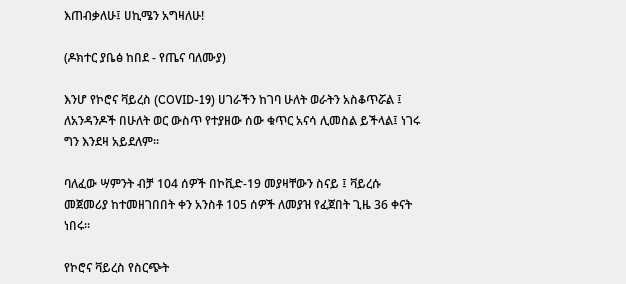እጠብቃለሁ፤ ሀኪሜን አግዛለሁ!

(ዶክተር ያቤፅ ከበደ - የጤና ባለሙያ)

እንሆ የኮሮና ቫይረስ (COVID-19) ሀገራችን ከገባ ሁለት ወራትን አስቆጥሯል ፤ ለአንዳንዶች በሁለት ወር ውስጥ የተያዘው ሰው ቁጥር አናሳ ሊመስል ይችላል፤ ነገሩ ግን እንደዛ አይደለም።

ባለፈው ሣምንት ብቻ 104 ሰዎች በኮቪድ-19 መያዛቸውን ስናይ ፤ ቫይረሱ መጀመሪያ ከተመዘገበበት ቀን አንስቶ 105 ሰዎች ለመያዝ የፈጀበት ጊዜ 36 ቀናት ነበሩ።

የኮሮና ቫይረስ የስርጭት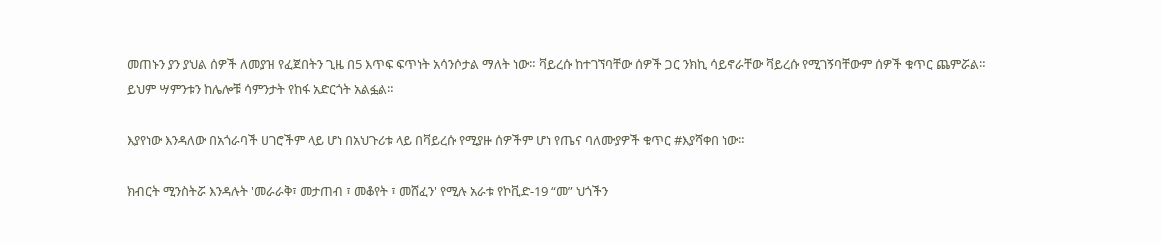መጠኑን ያን ያህል ሰዎች ለመያዝ የፈጀበትን ጊዜ በ5 እጥፍ ፍጥነት አሳንሶታል ማለት ነው። ቫይረሱ ከተገኘባቸው ሰዎች ጋር ንክኪ ሳይኖራቸው ቫይረሱ የሚገኝባቸውም ሰዎች ቁጥር ጨምሯል። ይህም ሣምንቱን ከሌሎቹ ሳምንታት የከፋ አድርጎት አልፏል።

እያየነው እንዳለው በአጎራባች ሀገሮችም ላይ ሆነ በአህጉሪቱ ላይ በቫይረሱ የሚያዙ ሰዎችም ሆነ የጤና ባለሙያዎች ቁጥር #እያሻቀበ ነው።

ክብርት ሚንስትሯ እንዳሉት 'መራራቅ፣ መታጠብ ፣ መቆየት ፣ መሸፈን' የሚሉ አራቱ የኮቪድ-19 “መ” ህጎችን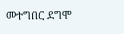መተግበር ደግሞ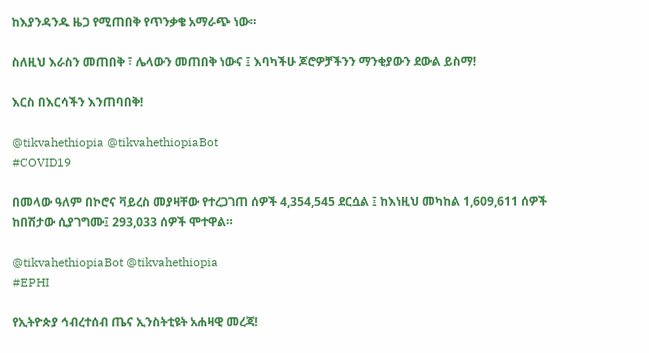ከእያንዳንዱ ዜጋ የሚጠበቅ የጥንቃቄ አማራጭ ነው።

ስለዚህ እራስን መጠበቅ ፣ ሌላውን መጠበቅ ነውና ፤ እባካችሁ ጆሮዎቻችንን ማንቂያውን ደውል ይስማ!

እርስ በእርሳችን እንጠባበቅ!

@tikvahethiopia @tikvahethiopiaBot
#COVID19

በመላው ዓለም በኮሮና ቫይረስ መያዛቸው የተረጋገጠ ሰዎች 4,354,545 ደርሷል ፤ ከእነዚህ መካከል 1,609,611 ሰዎች ከበሽታው ሲያገግሙ፤ 293,033 ሰዎች ሞተዋል።

@tikvahethiopiaBot @tikvahethiopia
#EPHI

የኢትዮጵያ ኅብረተሰብ ጤና ኢንስትቲዩት አሐዛዊ መረጃ!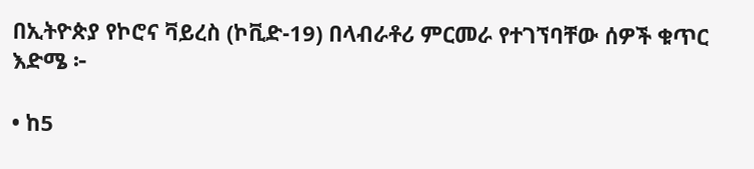በኢትዮጵያ የኮሮና ቫይረስ (ኮቪድ-19) በላብራቶሪ ምርመራ የተገኘባቸው ሰዎች ቁጥር እድሜ ፦

• ከ5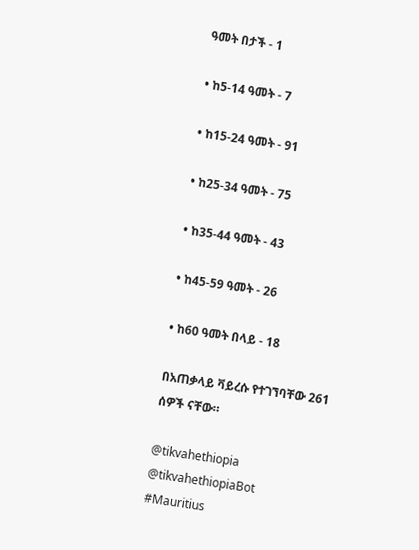ዓመት በታች - 1

• ከ5-14 ዓመት - 7

• ከ15-24 ዓመት - 91

• ከ25-34 ዓመት - 75

• ከ35-44 ዓመት - 43

• ከ45-59 ዓመት - 26

• ከ60 ዓመት በላይ - 18

በአጠቃላይ ቫይረሱ የተገኘባቸው 261 ሰዎች ናቸው።

@tikvahethiopia @tikvahethiopiaBot
#Mauritius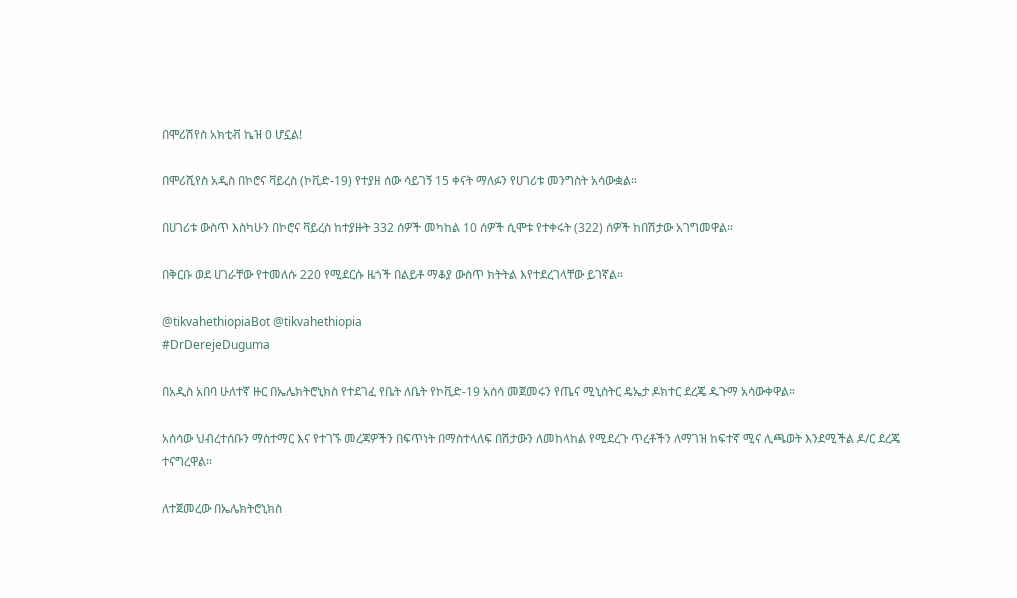በሞሪሽየስ አክቲቭ ኬዝ 0 ሆኗል!

በሞሪሺየስ አዲስ በኮሮና ቫይረስ (ኮቪድ-19) የተያዘ ሰው ሳይገኝ 15 ቀናት ማለፉን የሀገሪቱ መንግስት አሳውቋል።

በሀገሪቱ ውስጥ እስካሁን በኮሮና ቫይረስ ከተያዙት 332 ሰዎች መካከል 10 ሰዎች ሲሞቱ የተቀሩት (322) ሰዎች ከበሽታው አገግመዋል።

በቅርቡ ወደ ሀገራቸው የተመለሱ 220 የሚደርሱ ዜጎች በልይቶ ማቆያ ውስጥ ክትትል እየተደረገላቸው ይገኛል።

@tikvahethiopiaBot @tikvahethiopia
#DrDerejeDuguma

በአዲስ አበባ ሁለተኛ ዙር በኤሌክትሮኒክስ የተደገፈ የቤት ለቤት የኮቪድ-19 አሰሳ መጀመሩን የጤና ሚኒስትር ዴኤታ ዶክተር ደረጄ ዱጉማ አሳውቀዋል።

አሰሳው ህብረተሰቡን ማስተማር እና የተገኙ መረጃዎችን በፍጥነት በማስተላለፍ በሽታውን ለመከላከል የሚደረጉ ጥረቶችን ለማገዝ ከፍተኛ ሚና ሊጫወት እንደሚችል ዶ/ር ደረጄ ተናግረዋል፡፡

ለተጀመረው በኤሌክትሮኒክስ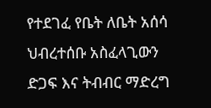የተደገፈ የቤት ለቤት አሰሳ ህብረተሰቡ አስፈላጊውን ድጋፍ እና ትብብር ማድረግ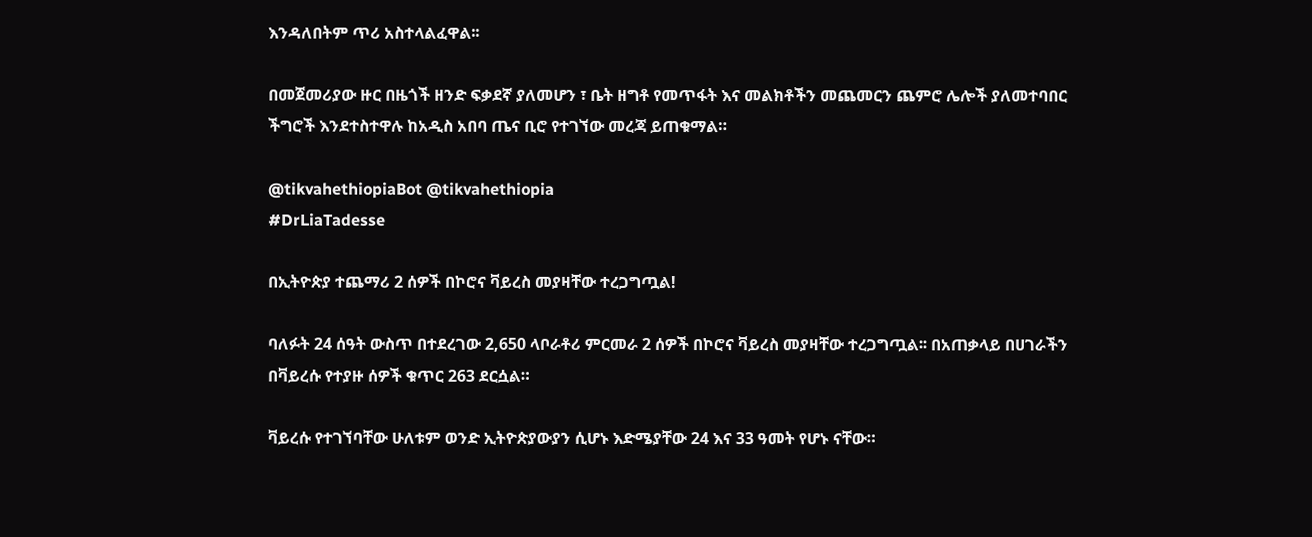እንዳለበትም ጥሪ አስተላልፈዋል፡፡

በመጀመሪያው ዙር በዜጎች ዘንድ ፍቃደኛ ያለመሆን ፣ ቤት ዘግቶ የመጥፋት እና መልክቶችን መጨመርን ጨምሮ ሌሎች ያለመተባበር ችግሮች እንደተስተዋሉ ከአዲስ አበባ ጤና ቢሮ የተገኘው መረጃ ይጠቁማል።

@tikvahethiopiaBot @tikvahethiopia
#DrLiaTadesse

በኢትዮጵያ ተጨማሪ 2 ሰዎች በኮሮና ቫይረስ መያዛቸው ተረጋግጧል!

ባለፉት 24 ሰዓት ውስጥ በተደረገው 2,650 ላቦራቶሪ ምርመራ 2 ሰዎች በኮሮና ቫይረስ መያዛቸው ተረጋግጧል፡፡ በአጠቃላይ በሀገራችን በቫይረሱ የተያዙ ሰዎች ቁጥር 263 ደርሷል።

ቫይረሱ የተገኘባቸው ሁለቱም ወንድ ኢትዮጵያውያን ሲሆኑ እድሜያቸው 24 እና 33 ዓመት የሆኑ ናቸው።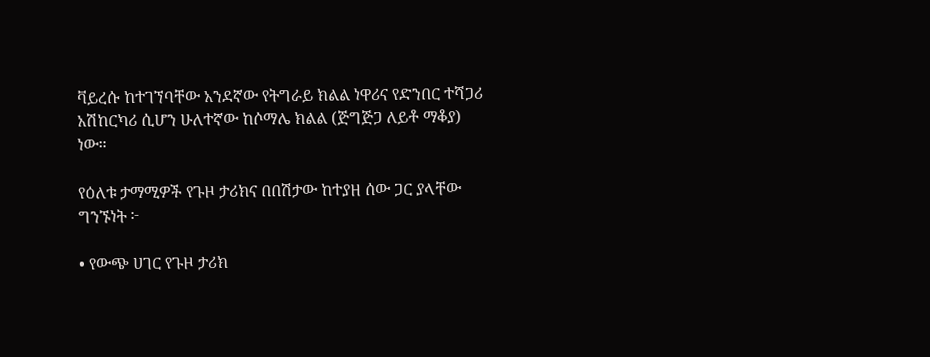ቫይረሱ ከተገኘባቸው አንደኛው የትግራይ ክልል ነዋሪና የድንበር ተሻጋሪ አሽከርካሪ ሲሆን ሁለተኛው ከሶማሌ ክልል (ጅግጅጋ ለይቶ ማቆያ) ነው።

የዕለቱ ታማሚዎች የጉዞ ታሪክና በበሽታው ከተያዘ ሰው ጋር ያላቸው ግንኙነት ፦

• የውጭ ሀገር የጉዞ ታሪክ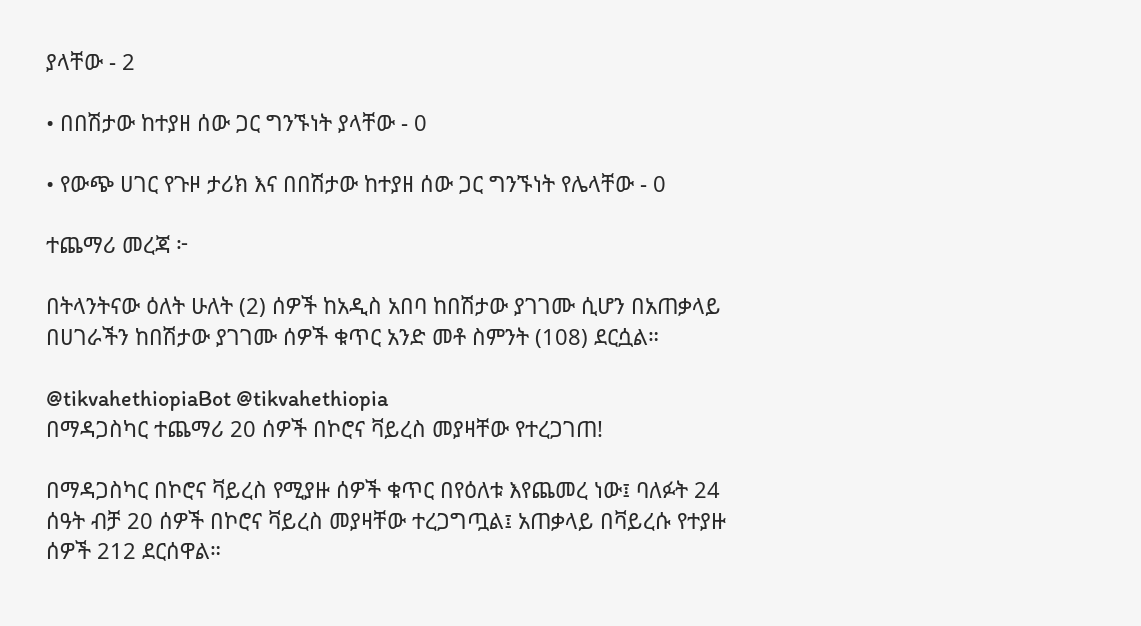ያላቸው - 2

• በበሽታው ከተያዘ ሰው ጋር ግንኙነት ያላቸው - 0

• የውጭ ሀገር የጉዞ ታሪክ እና በበሽታው ከተያዘ ሰው ጋር ግንኙነት የሌላቸው - 0

ተጨማሪ መረጃ ፦

በትላንትናው ዕለት ሁለት (2) ሰዎች ከአዲስ አበባ ከበሽታው ያገገሙ ሲሆን በአጠቃላይ በሀገራችን ከበሽታው ያገገሙ ሰዎች ቁጥር አንድ መቶ ስምንት (108) ደርሷል።

@tikvahethiopiaBot @tikvahethiopia
በማዳጋስካር ተጨማሪ 20 ሰዎች በኮሮና ቫይረስ መያዛቸው የተረጋገጠ!

በማዳጋስካር በኮሮና ቫይረስ የሚያዙ ሰዎች ቁጥር በየዕለቱ እየጨመረ ነው፤ ባለፉት 24 ሰዓት ብቻ 20 ሰዎች በኮሮና ቫይረስ መያዛቸው ተረጋግጧል፤ አጠቃላይ በቫይረሱ የተያዙ ሰዎች 212 ደርሰዋል።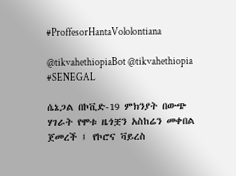#ProffesorHantaVololontiana

@tikvahethiopiaBot @tikvahethiopia
#SENEGAL

ሴኔጋል በኮቪድ-19 ምክንያት በውጭ ሃገራት የሞቱ ዜጎቿን አስከሬን መቀበል ጀመረች ፤ የኮሮና ቫይረስ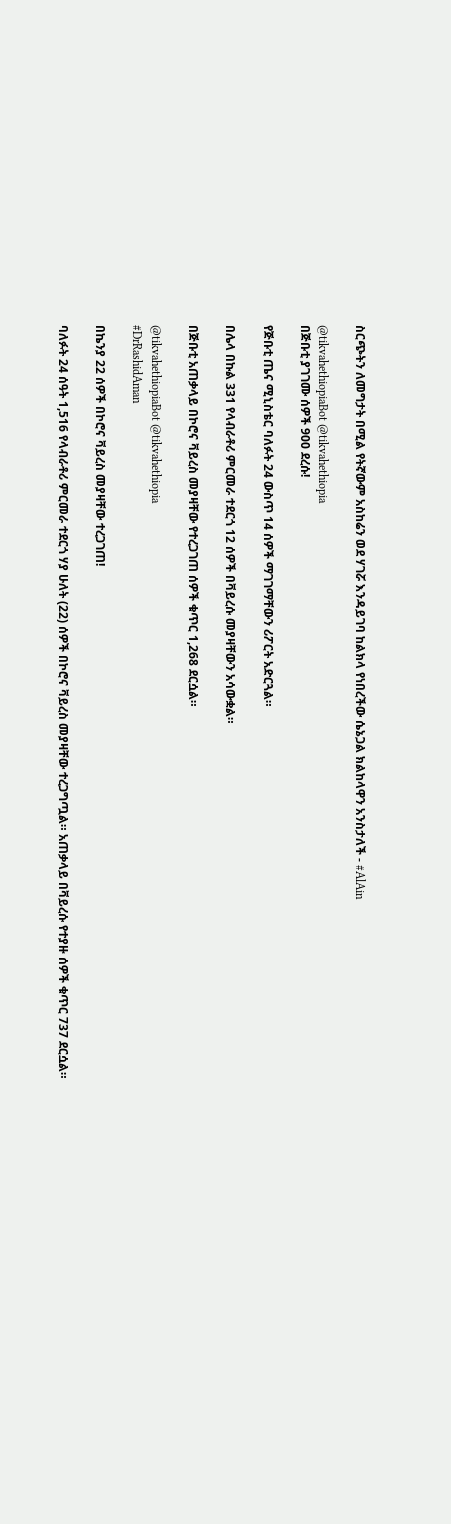ስርጭትን ለመግታት በሚል የትኛውም አስከሬን ወደ ሃገሯ እንዳይገባ ከልክላ የነበረችው ሴኔጋል ክልከላዋን አንስታለች - #AlAin

@tikvahethiopiaBot @tikvahethiopia
በጅቡቲ ያገገሙ ሰዎች 900 ደረሱ!

የጅቡቲ ጤና ሚኒስቴር ባለፉት 24 ውስጥ 14 ሰዎች ማገገማቸውን ሪፖርት አድርጓል።

በሌላ በኩል 331 የላብራቶሪ ምርመራ ተደርጎ 12 ሰዎች በቫይረሱ መያዛቸውን አሳውቋል።

በጅቡቲ አጠቃላይ በኮሮና ቫይረስ መያዛቸው የተረጋገጠ ሰዎች ቁጥር 1,268 ደርሷል።

@tikvahethiopiaBot @tikvahethiopia
#DrRashidAman

በኬንያ 22 ሰዎች በኮሮና ቫይረስ መያዛቸው ተረጋገጠ!

ባለፉት 24 ሰዓት 1,516 የላብራቶሪ ምርመራ ተደርጎ ሃያ ሁለት (22) ሰዎች በኮሮና ቫይረስ መያዛቸው ተረጋግጧል። አጠቃላይ በቫይረሱ የተያዙ ሰዎች ቁጥር 737 ደርሷል።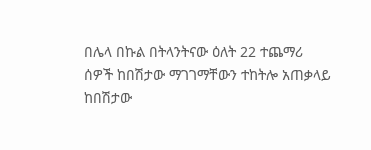በሌላ በኩል በትላንትናው ዕለት 22 ተጨማሪ ሰዎች ከበሽታው ማገገማቸውን ተከትሎ አጠቃላይ ከበሽታው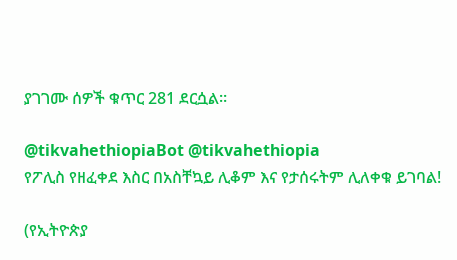ያገገሙ ሰዎች ቁጥር 281 ደርሷል።

@tikvahethiopiaBot @tikvahethiopia
የፖሊስ የዘፈቀደ እስር በአስቸኳይ ሊቆም እና የታሰሩትም ሊለቀቁ ይገባል!

(የኢትዮጵያ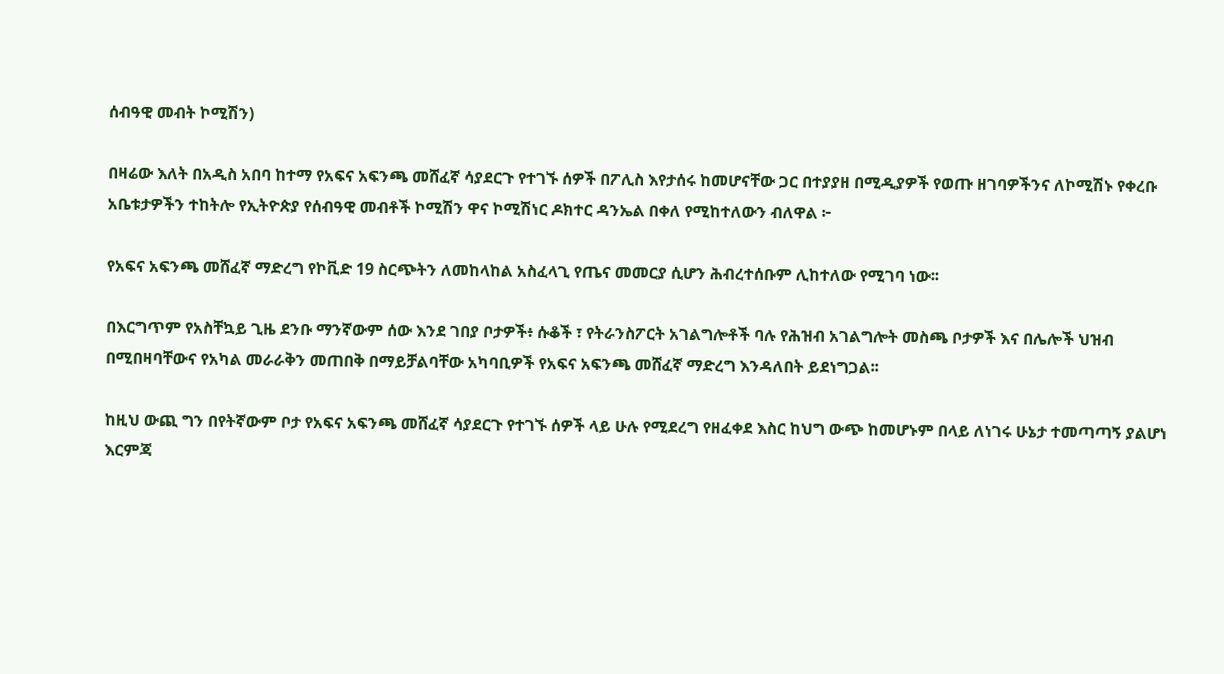ሰብዓዊ መብት ኮሚሽን)

በዛሬው እለት በአዲስ አበባ ከተማ የአፍና አፍንጫ መሸፈኛ ሳያደርጉ የተገኙ ሰዎች በፖሊስ እየታሰሩ ከመሆናቸው ጋር በተያያዘ በሚዲያዎች የወጡ ዘገባዎችንና ለኮሚሽኑ የቀረቡ አቤቱታዎችን ተከትሎ የኢትዮጵያ የሰብዓዊ መብቶች ኮሚሽን ዋና ኮሚሽነር ዶክተር ዳንኤል በቀለ የሚከተለውን ብለዋል ፦

የአፍና አፍንጫ መሸፈኛ ማድረግ የኮቪድ 19 ስርጭትን ለመከላከል አስፈላጊ የጤና መመርያ ሲሆን ሕብረተሰቡም ሊከተለው የሚገባ ነው፡፡

በእርግጥም የአስቸኳይ ጊዜ ደንቡ ማንኛውም ሰው እንደ ገበያ ቦታዎች፥ ሱቆች ፣ የትራንስፖርት አገልግሎቶች ባሉ የሕዝብ አገልግሎት መስጫ ቦታዎች እና በሌሎች ህዝብ በሚበዛባቸውና የአካል መራራቅን መጠበቅ በማይቻልባቸው አካባቢዎች የአፍና አፍንጫ መሸፈኛ ማድረግ እንዳለበት ይደነግጋል፡፡

ከዚህ ውጪ ግን በየትኛውም ቦታ የአፍና አፍንጫ መሸፈኛ ሳያደርጉ የተገኙ ሰዎች ላይ ሁሉ የሚደረግ የዘፈቀደ እስር ከህግ ውጭ ከመሆኑም በላይ ለነገሩ ሁኔታ ተመጣጣኝ ያልሆነ እርምጃ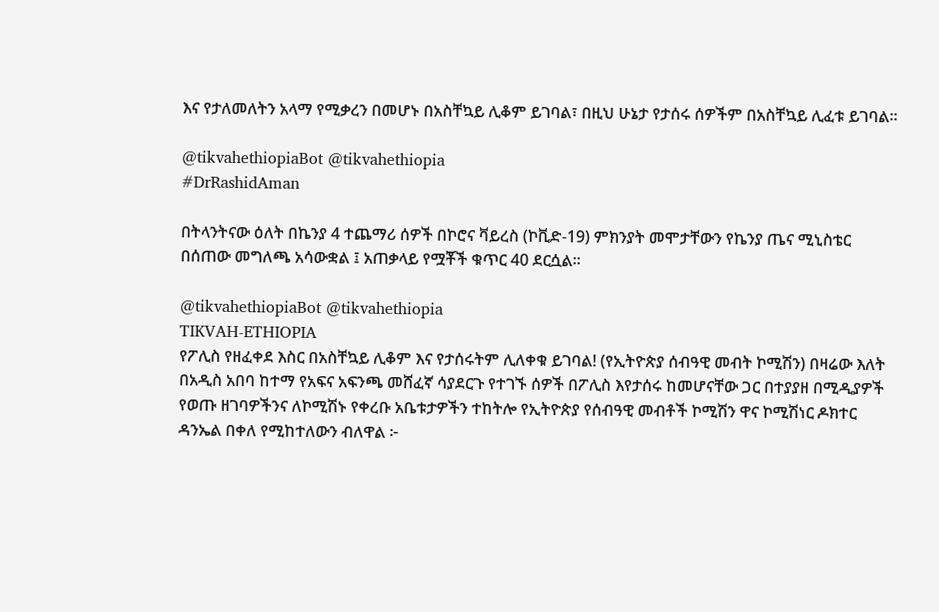እና የታለመለትን አላማ የሚቃረን በመሆኑ በአስቸኳይ ሊቆም ይገባል፣ በዚህ ሁኔታ የታሰሩ ሰዎችም በአስቸኳይ ሊፈቱ ይገባል።

@tikvahethiopiaBot @tikvahethiopia
#DrRashidAman

በትላንትናው ዕለት በኬንያ 4 ተጨማሪ ሰዎች በኮሮና ቫይረስ (ኮቪድ-19) ምክንያት መሞታቸውን የኬንያ ጤና ሚኒስቴር በሰጠው መግለጫ አሳውቋል ፤ አጠቃላይ የሟቾች ቁጥር 40 ደርሷል።

@tikvahethiopiaBot @tikvahethiopia
TIKVAH-ETHIOPIA
የፖሊስ የዘፈቀደ እስር በአስቸኳይ ሊቆም እና የታሰሩትም ሊለቀቁ ይገባል! (የኢትዮጵያ ሰብዓዊ መብት ኮሚሽን) በዛሬው እለት በአዲስ አበባ ከተማ የአፍና አፍንጫ መሸፈኛ ሳያደርጉ የተገኙ ሰዎች በፖሊስ እየታሰሩ ከመሆናቸው ጋር በተያያዘ በሚዲያዎች የወጡ ዘገባዎችንና ለኮሚሽኑ የቀረቡ አቤቱታዎችን ተከትሎ የኢትዮጵያ የሰብዓዊ መብቶች ኮሚሽን ዋና ኮሚሽነር ዶክተር ዳንኤል በቀለ የሚከተለውን ብለዋል ፦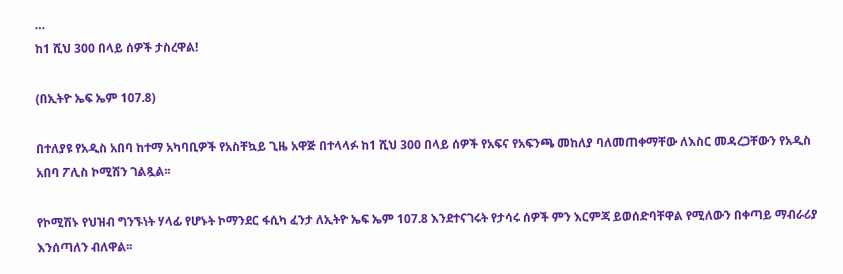…
ከ1 ሺህ 300 በላይ ሰዎች ታስረዋል!

(በኢትዮ ኤፍ ኤም 107.8)

በተለያዩ የአዲስ አበባ ከተማ አካባቢዎች የአስቸኳይ ጊዜ አዋጅ በተላላፉ ከ1 ሺህ 300 በላይ ሰዎች የአፍና የአፍንጫ መከለያ ባለመጠቀማቸው ለእስር መዳረጋቸውን የአዲስ አበባ ፖሊስ ኮሚሽን ገልጿል፡፡

የኮሚሽኑ የህዝብ ግንኙነት ሃላፊ የሆኑት ኮማንደር ፋሲካ ፈንታ ለኢትዮ ኤፍ ኤም 107.8 እንደተናገሩት የታሳሩ ሰዎች ምን እርምጃ ይወሰድባቸዋል የሚለውን በቀጣይ ማብራሪያ እንሰጣለን ብለዋል፡፡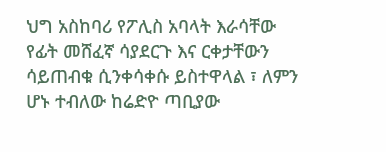ህግ አስከባሪ የፖሊስ አባላት እራሳቸው የፊት መሸፈኛ ሳያደርጉ እና ርቀታቸውን ሳይጠብቁ ሲንቀሳቀሱ ይስተዋላል ፣ ለምን ሆኑ ተብለው ከሬድዮ ጣቢያው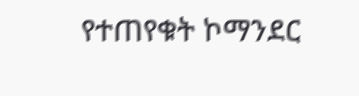የተጠየቁት ኮማንደር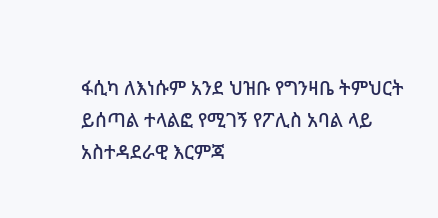ፋሲካ ለእነሱም አንደ ህዝቡ የግንዛቤ ትምህርት ይሰጣል ተላልፎ የሚገኝ የፖሊስ አባል ላይ አስተዳደራዊ እርምጃ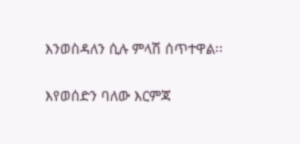እንወስዳለን ሲሉ ምላሽ ሰጥተዋል፡፡

እየወሰድን ባለው እርምጃ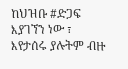ከህዝቡ #ድጋፍ እያገኘን ነው ፣ እየታሰሩ ያሉትም ብዙ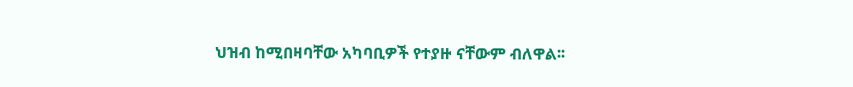ህዝብ ከሚበዛባቸው አካባቢዎች የተያዙ ናቸውም ብለዋል፡፡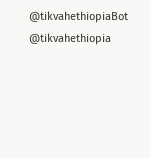@tikvahethiopiaBot @tikvahethiopia